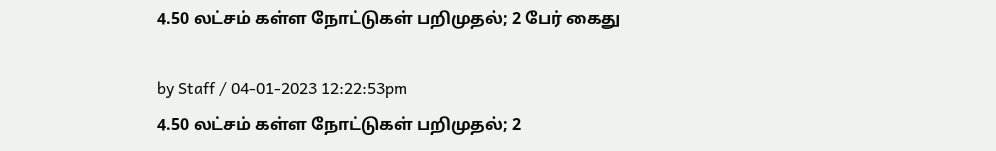4.50 லட்சம் கள்ள நோட்டுகள் பறிமுதல்; 2 பேர் கைது

by Staff / 04-01-2023 12:22:53pm
4.50 லட்சம் கள்ள நோட்டுகள் பறிமுதல்; 2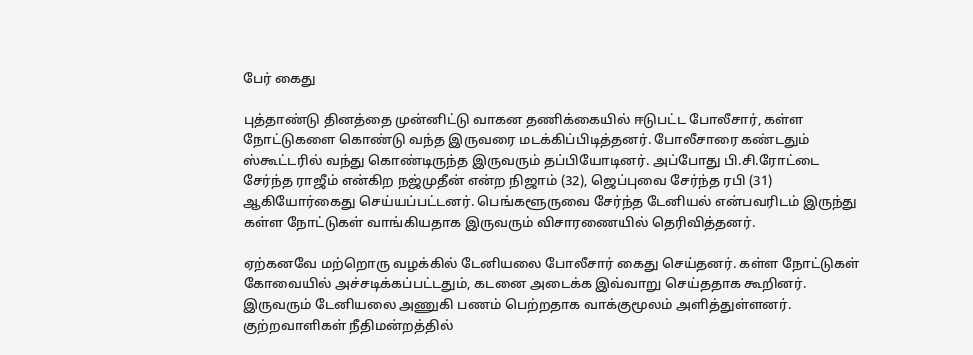பேர் கைது

புத்தாண்டு தினத்தை முன்னிட்டு வாகன தணிக்கையில் ஈடுபட்ட போலீசார், கள்ள நோட்டுகளை கொண்டு வந்த இருவரை மடக்கிப்பிடித்தனர். போலீசாரை கண்டதும் ஸ்கூட்டரில் வந்து கொண்டிருந்த இருவரும் தப்பியோடினர். அப்போது பி.சி.ரோட்டை சேர்ந்த ராஜீம் என்கிற நஜ்முதீன் என்ற நிஜாம் (32), ஜெப்புவை சேர்ந்த ரபி (31) ஆகியோர்கைது செய்யப்பட்டனர். பெங்களூருவை சேர்ந்த டேனியல் என்பவரிடம் இருந்து கள்ள நோட்டுகள் வாங்கியதாக இருவரும் விசாரணையில் தெரிவித்தனர்.

ஏற்கனவே மற்றொரு வழக்கில் டேனியலை போலீசார் கைது செய்தனர். கள்ள நோட்டுகள் கோவையில் அச்சடிக்கப்பட்டதும், கடனை அடைக்க இவ்வாறு செய்ததாக கூறினர். இருவரும் டேனியலை அணுகி பணம் பெற்றதாக வாக்குமூலம் அளித்துள்ளனர். குற்றவாளிகள் நீதிமன்றத்தில்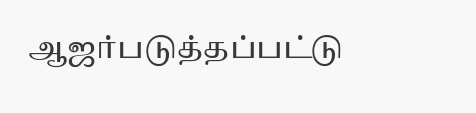ஆஜர்படுத்தப்பட்டு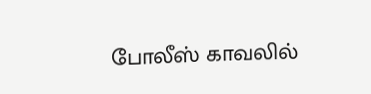போலீஸ் காவலில்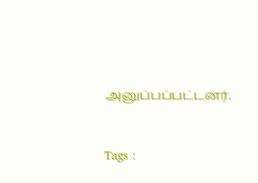அனுப்பப்பட்டனர்.



Tags :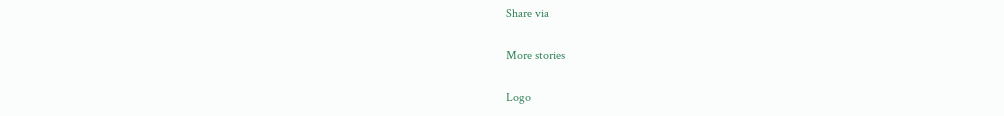Share via

More stories

Logo